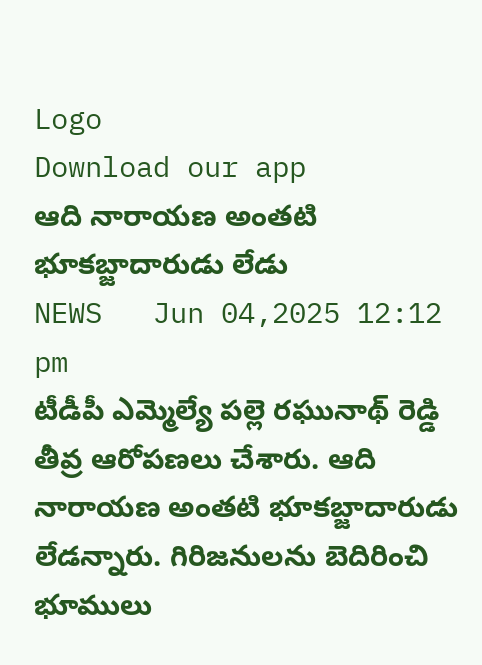Logo
Download our app
ఆది నారాయణ అంతటి భూకబ్జాదారుడు లేడు
NEWS   Jun 04,2025 12:12 pm
టీడీపీ ఎమ్మెల్యే ప‌ల్లె ర‌ఘునాథ్ రెడ్డి తీవ్ర ఆరోప‌ణ‌లు చేశారు. ఆది నారాయణ అంతటి భూకబ్జాదారుడు లేడన్నారు. గిరిజనులను బెదిరించి భూములు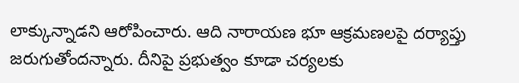లాక్కున్నాడని ఆరోపించారు. ఆది నారాయణ భూ ఆక్రమణలపై దర్యాప్తు జరుగుతోందన్నారు. దీనిపై ప్రభుత్వం కూడా చర్యలకు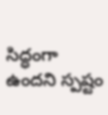సిద్ధంగా ఉందని స్ప‌ష్టం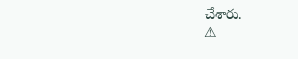చేశారు.
⚠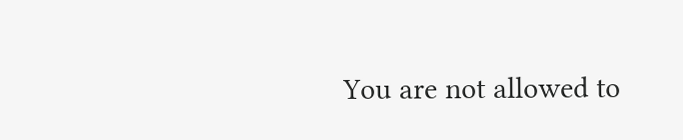You are not allowed to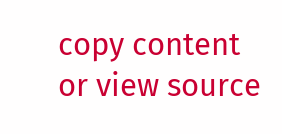copy content or view source